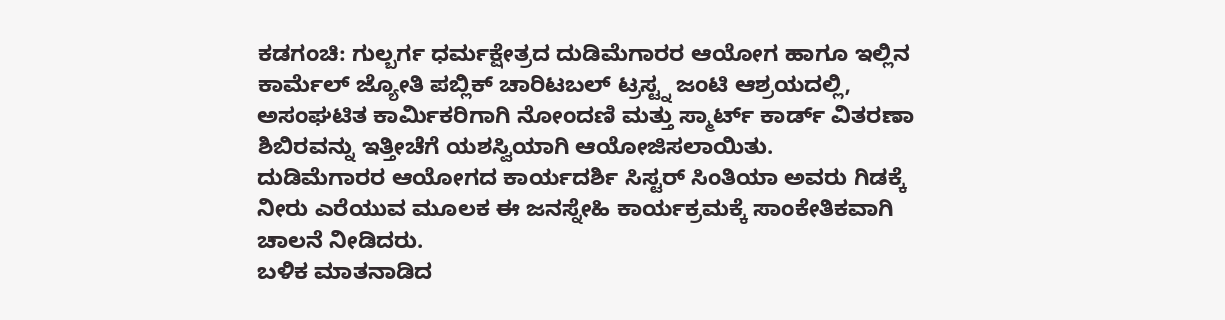ಕಡಗಂಚಿ: ಗುಲ್ಬರ್ಗ ಧರ್ಮಕ್ಷೇತ್ರದ ದುಡಿಮೆಗಾರರ ಆಯೋಗ ಹಾಗೂ ಇಲ್ಲಿನ ಕಾರ್ಮೆಲ್ ಜ್ಯೋತಿ ಪಬ್ಲಿಕ್ ಚಾರಿಟಬಲ್ ಟ್ರಸ್ಟ್ನ ಜಂಟಿ ಆಶ್ರಯದಲ್ಲಿ, ಅಸಂಘಟಿತ ಕಾರ್ಮಿಕರಿಗಾಗಿ ನೋಂದಣಿ ಮತ್ತು ಸ್ಮಾರ್ಟ್ ಕಾರ್ಡ್ ವಿತರಣಾ ಶಿಬಿರವನ್ನು ಇತ್ತೀಚೆಗೆ ಯಶಸ್ವಿಯಾಗಿ ಆಯೋಜಿಸಲಾಯಿತು.
ದುಡಿಮೆಗಾರರ ಆಯೋಗದ ಕಾರ್ಯದರ್ಶಿ ಸಿಸ್ಟರ್ ಸಿಂತಿಯಾ ಅವರು ಗಿಡಕ್ಕೆ ನೀರು ಎರೆಯುವ ಮೂಲಕ ಈ ಜನಸ್ನೇಹಿ ಕಾರ್ಯಕ್ರಮಕ್ಕೆ ಸಾಂಕೇತಿಕವಾಗಿ ಚಾಲನೆ ನೀಡಿದರು.
ಬಳಿಕ ಮಾತನಾಡಿದ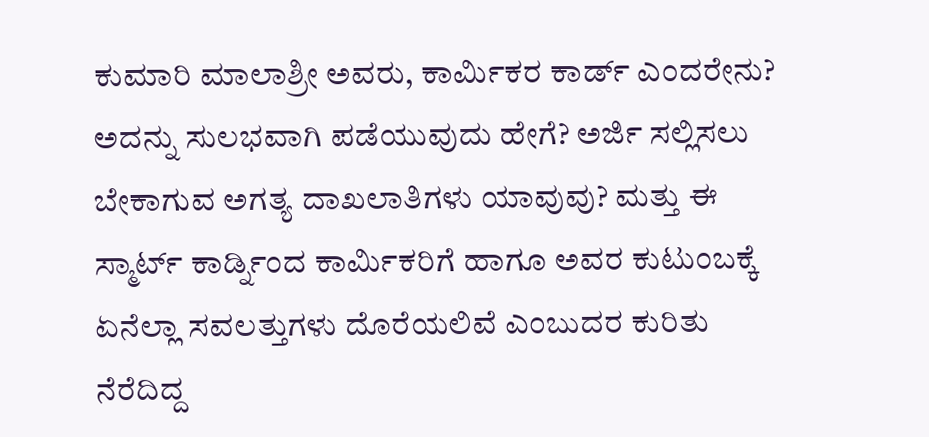ಕುಮಾರಿ ಮಾಲಾಶ್ರೀ ಅವರು, ಕಾರ್ಮಿಕರ ಕಾರ್ಡ್ ಎಂದರೇನು? ಅದನ್ನು ಸುಲಭವಾಗಿ ಪಡೆಯುವುದು ಹೇಗೆ? ಅರ್ಜಿ ಸಲ್ಲಿಸಲು ಬೇಕಾಗುವ ಅಗತ್ಯ ದಾಖಲಾತಿಗಳು ಯಾವುವು? ಮತ್ತು ಈ ಸ್ಮಾರ್ಟ್ ಕಾರ್ಡ್ನಿಂದ ಕಾರ್ಮಿಕರಿಗೆ ಹಾಗೂ ಅವರ ಕುಟುಂಬಕ್ಕೆ ಏನೆಲ್ಲಾ ಸವಲತ್ತುಗಳು ದೊರೆಯಲಿವೆ ಎಂಬುದರ ಕುರಿತು ನೆರೆದಿದ್ದ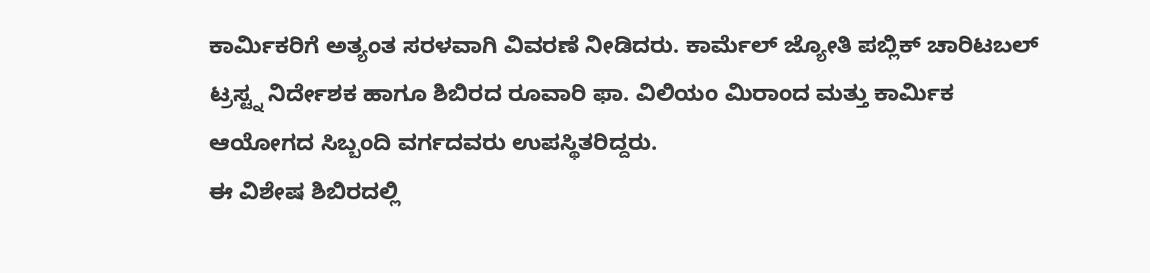ಕಾರ್ಮಿಕರಿಗೆ ಅತ್ಯಂತ ಸರಳವಾಗಿ ವಿವರಣೆ ನೀಡಿದರು. ಕಾರ್ಮೆಲ್ ಜ್ಯೋತಿ ಪಬ್ಲಿಕ್ ಚಾರಿಟಬಲ್ ಟ್ರಸ್ಟ್ನ ನಿರ್ದೇಶಕ ಹಾಗೂ ಶಿಬಿರದ ರೂವಾರಿ ಫಾ. ವಿಲಿಯಂ ಮಿರಾಂದ ಮತ್ತು ಕಾರ್ಮಿಕ ಆಯೋಗದ ಸಿಬ್ಬಂದಿ ವರ್ಗದವರು ಉಪಸ್ಥಿತರಿದ್ದರು.
ಈ ವಿಶೇಷ ಶಿಬಿರದಲ್ಲಿ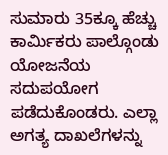ಸುಮಾರು 35ಕ್ಕೂ ಹೆಚ್ಚು ಕಾರ್ಮಿಕರು ಪಾಲ್ಗೊಂಡು ಯೋಜನೆಯ ಸದುಪಯೋಗ ಪಡೆದುಕೊಂಡರು. ಎಲ್ಲಾ ಅಗತ್ಯ ದಾಖಲೆಗಳನ್ನು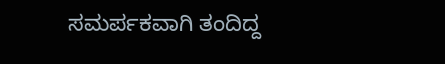ಸಮರ್ಪಕವಾಗಿ ತಂದಿದ್ದ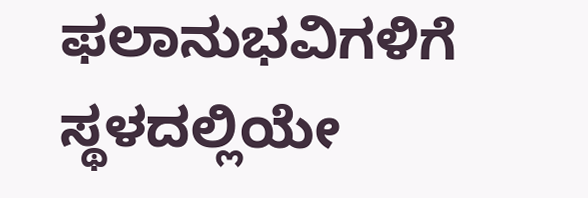ಫಲಾನುಭವಿಗಳಿಗೆ ಸ್ಥಳದಲ್ಲಿಯೇ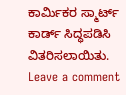ಕಾರ್ಮಿಕರ ಸ್ಮಾರ್ಟ್ ಕಾರ್ಡ್ ಸಿದ್ಧಪಡಿಸಿ ವಿತರಿಸಲಾಯಿತು.
Leave a comment